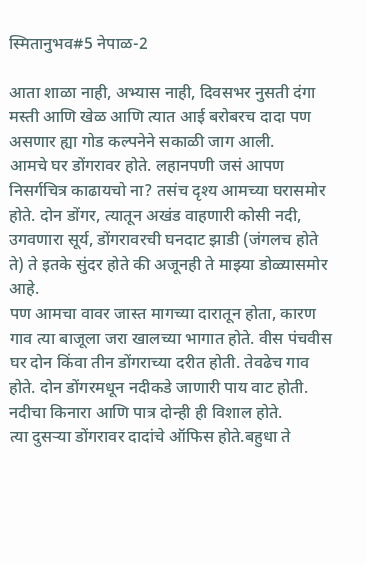स्मितानुभव#5 नेपाळ-2

आता शाळा नाही, अभ्यास नाही, दिवसभर नुसती दंगा मस्ती आणि खेळ आणि त्यात आई बरोबरच दादा पण असणार ह्या गोड कल्पनेने सकाळी जाग आली.
आमचे घर डोंगरावर होते. लहानपणी जसं आपण निसर्गचित्र काढायचो ना? तसंच दृश्य आमच्या घरासमोर होते. दोन डोंगर, त्यातून अखंड वाहणारी कोसी नदी, उगवणारा सूर्य, डोंगरावरची घनदाट झाडी (जंगलच होते ते) ते इतके सुंदर होते की अजूनही ते माझ्या डोळ्यासमोर आहे.
पण आमचा वावर जास्त मागच्या दारातून होता, कारण गाव त्या बाजूला जरा खालच्या भागात होते. वीस पंचवीस घर दोन किंवा तीन डोंगराच्या दरीत होती. तेवढेच गाव होते. दोन डोंगरमधून नदीकडे जाणारी पाय वाट होती. नदीचा किनारा आणि पात्र दोन्ही ही विशाल होते.
त्या दुसऱ्या डोंगरावर दादांचे ऑफिस होते.बहुधा ते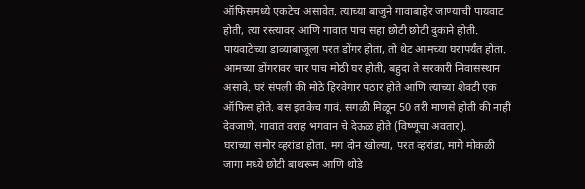ऑफिसमध्ये एकटेच असावेत. त्याच्या बाजुने गावाबाहेर जाण्याची पायवाट होती, त्या रस्त्यावर आणि गावात पाच सहा छोटी छोटी दुकाने होती.
पायवाटेच्या डाव्याबाजूला परत डोंगर होता, तो थेट आमच्या घरापर्यंत होता.
आमच्या डोंगरावर चार पाच मोठी घर होती, बहुदा ते सरकारी निवासस्थान असावे. घरं संपली की मोठे हिरवेगार पठार होते आणि त्याच्या शेवटी एक ऑफिस होते. बस इतकेच गावं. सगळी मिळून 50 तरी माणसे होती की नाही देवजाणे. गावात वराह भगवान चे देऊळ होते (विष्णूचा अवतार).
घराच्या समोर व्हरांडा होता. मग दोन खोल्या, परत व्हरांडा, मागे मोकळी जागा मध्ये छोटी बाथरूम आणि थोडे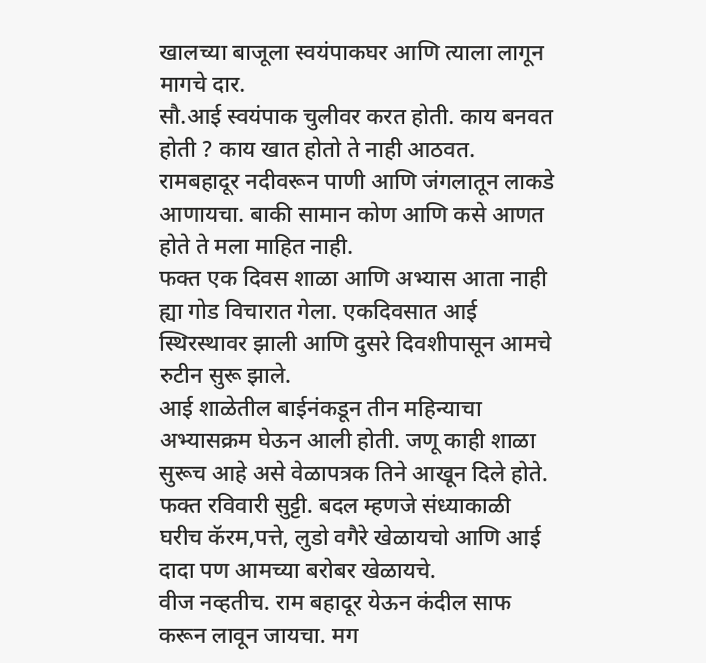खालच्या बाजूला स्वयंपाकघर आणि त्याला लागून मागचे दार.
सौ.आई स्वयंपाक चुलीवर करत होती. काय बनवत होती ? काय खात होतो ते नाही आठवत. रामबहादूर नदीवरून पाणी आणि जंगलातून लाकडे आणायचा. बाकी सामान कोण आणि कसे आणत होते ते मला माहित नाही.
फक्त एक दिवस शाळा आणि अभ्यास आता नाही ह्या गोड विचारात गेला. एकदिवसात आई स्थिरस्थावर झाली आणि दुसरे दिवशीपासून आमचे रुटीन सुरू झाले.
आई शाळेतील बाईनंकडून तीन महिन्याचा अभ्यासक्रम घेऊन आली होती. जणू काही शाळा सुरूच आहे असे वेळापत्रक तिने आखून दिले होते. फक्त रविवारी सुट्टी. बदल म्हणजे संध्याकाळी घरीच कॅरम,पत्ते, लुडो वगैरे खेळायचो आणि आई दादा पण आमच्या बरोबर खेळायचे.
वीज नव्हतीच. राम बहादूर येऊन कंदील साफ करून लावून जायचा. मग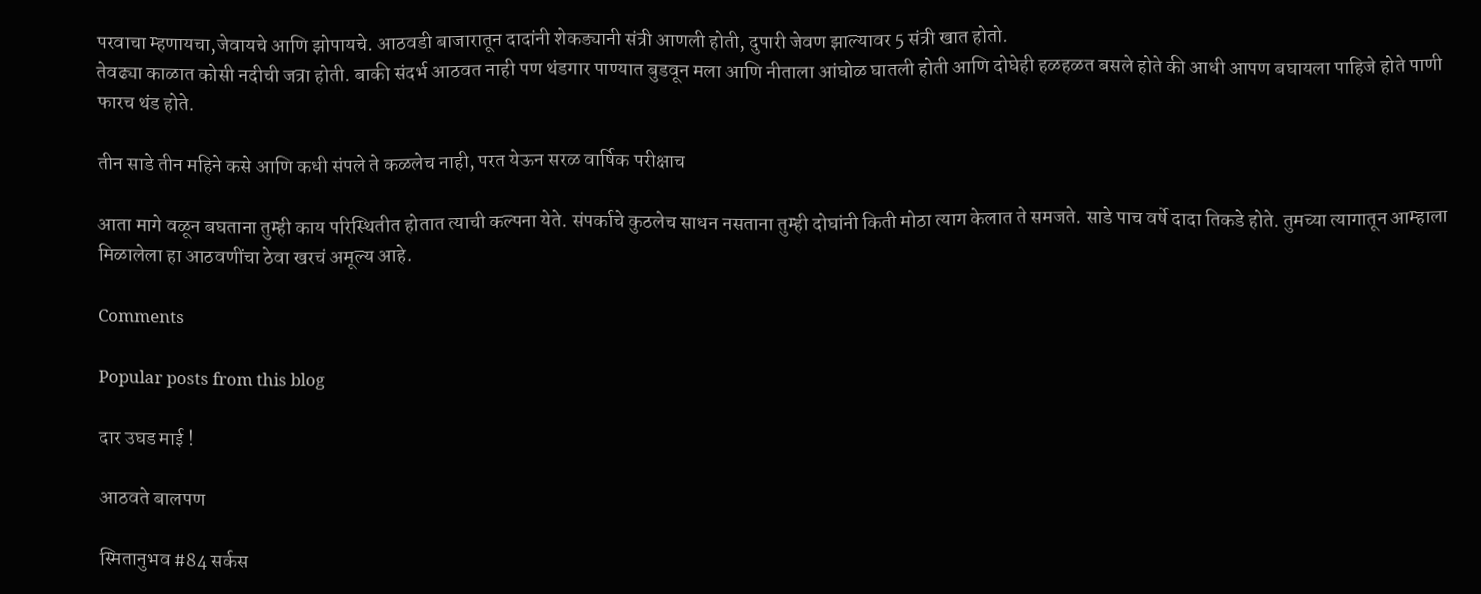परवाचा म्हणायचा,जेवायचे आणि झोपायचे. आठवडी बाजारातून दादांनी शेकड्यानी संत्री आणली होती, दुपारी जेवण झाल्यावर 5 संत्री खात होतो.
तेवढ्या काळात कोसी नदीची जत्रा होती. बाकी संदर्भ आठवत नाही पण थंडगार पाण्यात बुडवून मला आणि नीताला आंघोळ घातली होती आणि दोघेही हळहळत बसले होते की आधी आपण बघायला पाहिजे होते पाणी फारच थंड होते.

तीन साडे तीन महिने कसे आणि कधी संपले ते कळलेच नाही, परत येऊन सरळ वार्षिक परीक्षाच

आता मागे वळून बघताना तुम्ही काय परिस्थितीत होतात त्याची कल्पना येते. संपर्काचे कुठलेच साधन नसताना तुम्ही दोघांनी किती मोठा त्याग केलात ते समजते. साडे पाच वर्षे दादा तिकडे होते. तुमच्या त्यागातून आम्हाला मिळालेला हा आठवणींचा ठेवा खरचं अमूल्य आहे.

Comments

Popular posts from this blog

दार उघड माई !

आठवते बालपण

स्मितानुभव #84 सर्कस